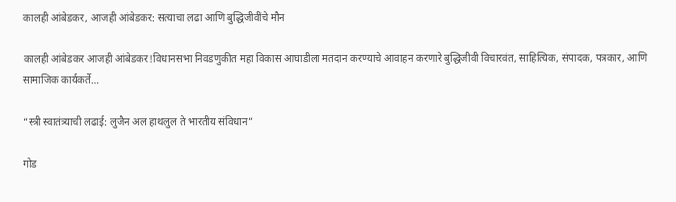कालही आंबेडकर, आजही आंबेडकर: सत्याचा लढा आणि बुद्धिजीवींचे मौन

कालही आंबेडकर आजही आंबेडकर!विधानसभा निवडणुकीत महा विकास आघाडीला मतदान करण्याचे आवाहन करणारे बुद्धिजीवी विचारवंत, साहित्यिक, संपादक, पत्रकार, आणि सामाजिक कार्यकर्ते…

“स्त्री स्वातंत्र्याची लढाई: लुजैन अल हाथलुल ते भारतीय संविधान”

गोड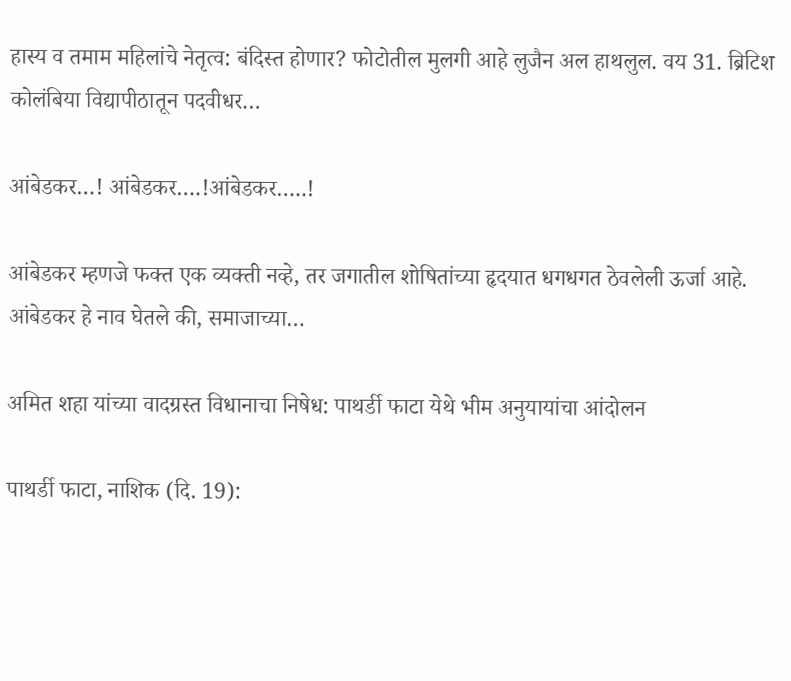हास्य व तमाम महिलांचे नेतृत्व: बंदिस्त होणार? फोटोतील मुलगी आहे लुजैन अल हाथलुल. वय 31. ब्रिटिश कोलंबिया विद्यापीठातून पदवीधर…

आंबेडकर…! आंबेडकर….!आंबेडकर…..!

आंबेडकर म्हणजे फक्त एक व्यक्ती नव्हे, तर जगातील शोषितांच्या हृदयात धगधगत ठेवलेली ऊर्जा आहे. आंबेडकर हे नाव घेतले की, समाजाच्या…

अमित शहा यांच्या वादग्रस्त विधानाचा निषेध: पाथर्डी फाटा येथे भीम अनुयायांचा आंदोलन

पाथर्डी फाटा, नाशिक (दि. 19):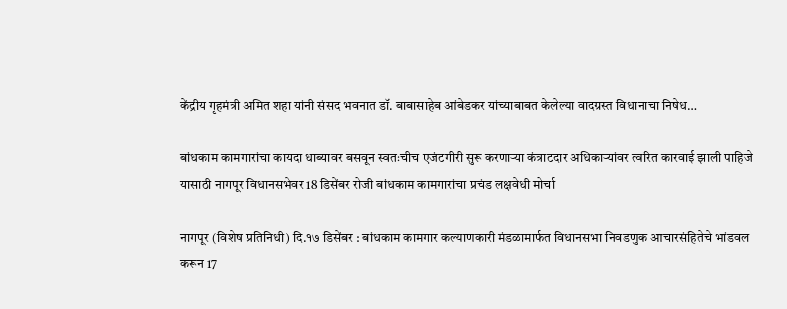केंद्रीय गृहमंत्री अमित शहा यांनी संसद भवनात डॉ. बाबासाहेब आंबेडकर यांच्याबाबत केलेल्या वादग्रस्त विधानाचा निषेध…

बांधकाम कामगारांचा कायदा धाब्यावर बसवून स्वतःचीच एजंटगीरी सुरू करणाऱ्या कंत्राटदार अधिकाऱ्यांवर त्वरित कारवाई झाली पाहिजे यासाठी नागपूर विधानसभेवर 18 डिसेंबर रोजी बांधकाम कामगारांचा प्रचंड लक्षवेधी मोर्चा

नागपूर (विशेष प्रतिनिधी) दि.१७ डिसेंबर : बांधकाम कामगार कल्याणकारी मंडळामार्फत विधानसभा निवडणुक आचारसंहितेचे भांडवल करून 17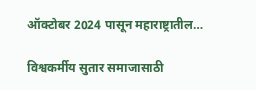ऑक्टोबर 2024 पासून महाराष्ट्रातील…

विश्वकर्मीय सुतार समाजासाठी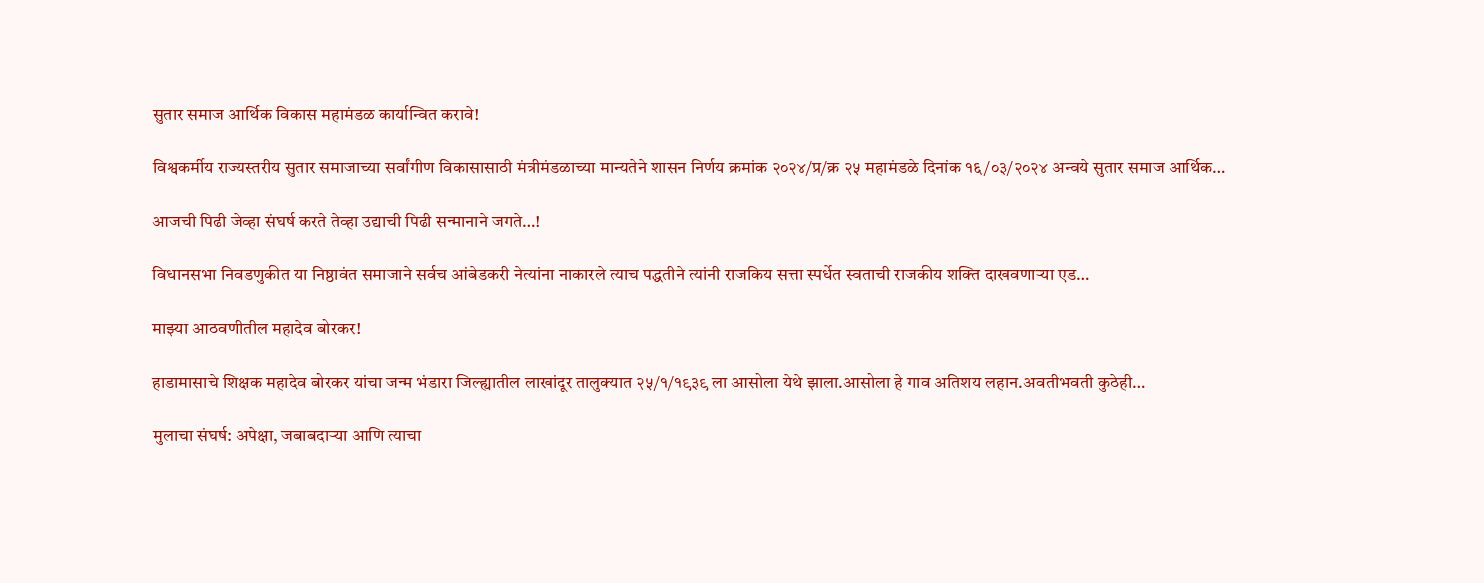सुतार समाज आर्थिक विकास महामंडळ कार्यान्वित करावे!

विश्वकर्मीय राज्यस्तरीय सुतार समाजाच्या सर्वांगीण विकासासाठी मंत्रीमंडळाच्या मान्यतेने शासन निर्णय क्रमांक २०२४/प्र/क्र २५ महामंडळे दिनांक १६/०३/२०२४ अन्वये सुतार समाज आर्थिक…

आजची पिढी जेव्हा संघर्ष करते तेव्हा उद्याची पिढी सन्मानाने जगते…!

विधानसभा निवडणुकीत या निष्ठावंत समाजाने सर्वच आंबेडकरी नेत्यांना नाकारले त्याच पद्धतीने त्यांनी राजकिय सत्ता स्पर्धेत स्वताची राजकीय शक्ति दाखवणाऱ्या एड…

माझ्या आठवणीतील महादेव बोरकर!

हाडामासाचे शिक्षक महादेव बोरकर यांचा जन्म भंडारा जिल्ह्यातील लाखांदूर तालुक्यात २५/१/१९३९ ला आसोला येथे झाला.आसोला हे गाव अतिशय लहान.अवतीभवती कुठेही…

मुलाचा संघर्ष: अपेक्षा, जबाबदाऱ्या आणि त्याचा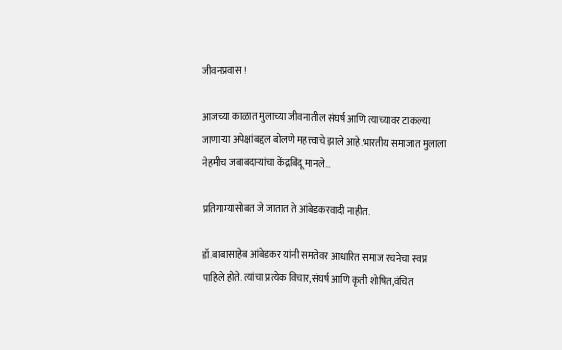जीवनप्रवास !

आजच्या काळात मुलाच्या जीवनातील संघर्ष आणि त्याच्यावर टाकल्या जाणाऱ्या अपेक्षांबद्दल बोलणे महत्त्वाचे झाले आहे.भारतीय समाजात मुलाला नेहमीच जबाबदाऱ्यांचा केंद्रबिंदू मानले…

प्रतिगाम्यासोबत जे जातात ते आंबेडकरवादी नाहीत.

डॉ.बाबासाहेब आंबेडकर यांनी समतेवर आधारित समाज रचनेचा स्वप्न पाहिले होते. त्यांचा प्रत्येक विचार,संघर्ष आणि कृती शोषित,वंचित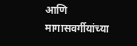आणि मागासवर्गीयांच्या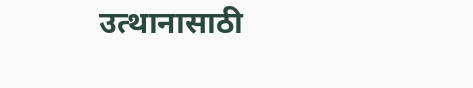उत्थानासाठी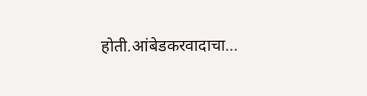होती.आंबेडकरवादाचा…